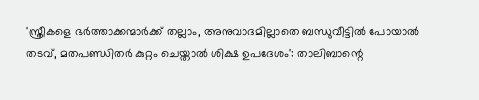'സ്ത്രീകളെ ഭര്‍ത്താക്കന്മാര്‍ക്ക് തല്ലാം, അനുവാദമില്ലാതെ ബന്ധുവീട്ടില്‍ പോയാല്‍ തടവ്, മതപണ്ഡിതര്‍ കുറ്റം ചെയ്താല്‍ ശിക്ഷ ഉപദേശം': താലിബാന്റെ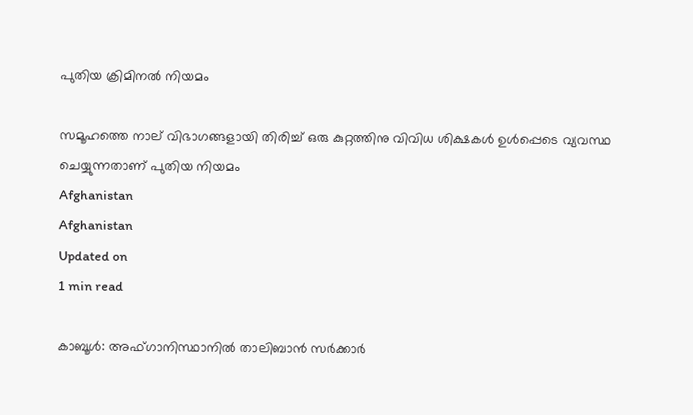പുതിയ ക്രിമിനല്‍ നിയമം

സമൂഹത്തെ നാല് വിഭാഗങ്ങളായി തിരിച്ച് ഒരു കുറ്റത്തിനു വിവിധ ശിക്ഷകള്‍ ഉള്‍പ്പെടെ വ്യവസ്ഥ ചെയ്യുന്നതാണ് പുതിയ നിയമം
Afghanistan
Afghanistan
Updated on
1 min read

കാബൂള്‍: അഫ്ഗാനിസ്ഥാനില്‍ താലിബാന്‍ സര്‍ക്കാര്‍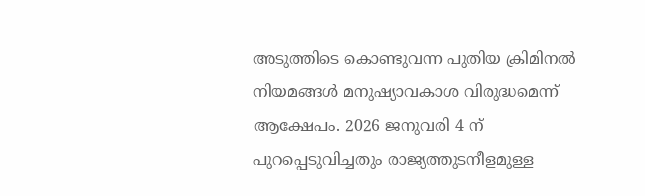അടുത്തിടെ കൊണ്ടുവന്ന പുതിയ ക്രിമിനല്‍ നിയമങ്ങള്‍ മനുഷ്യാവകാശ വിരുദ്ധമെന്ന് ആക്ഷേപം. 2026 ജനുവരി 4 ന് പുറപ്പെടുവിച്ചതും രാജ്യത്തുടനീളമുള്ള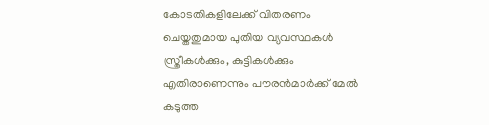കോടതികളിലേക്ക് വിതരണം ചെയ്തതുമായ പുതിയ വ്യവസ്ഥകള്‍ സ്ത്രീകള്‍ക്കും, കുട്ടികള്‍ക്കും എതിരാണെന്നും പൗരന്‍മാര്‍ക്ക് മേല്‍ കടുത്ത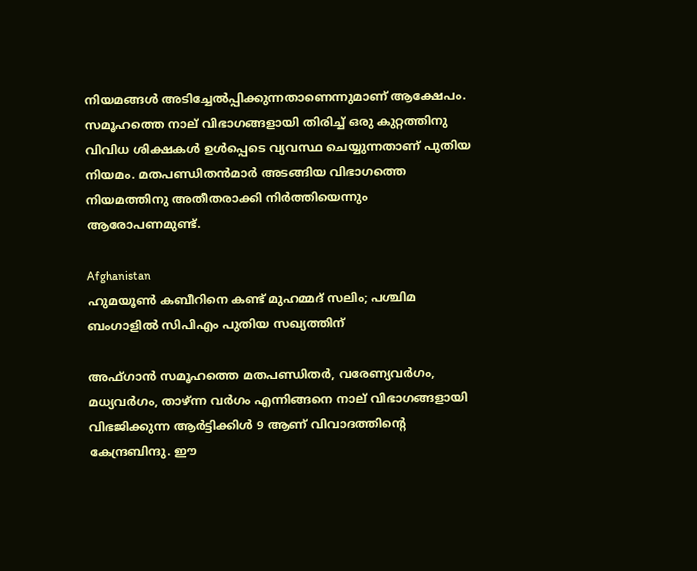നിയമങ്ങള്‍ അടിച്ചേല്‍പ്പിക്കുന്നതാണെന്നുമാണ് ആക്ഷേപം. സമൂഹത്തെ നാല് വിഭാഗങ്ങളായി തിരിച്ച് ഒരു കുറ്റത്തിനു വിവിധ ശിക്ഷകള്‍ ഉള്‍പ്പെടെ വ്യവസ്ഥ ചെയ്യുന്നതാണ് പുതിയ നിയമം. മതപണ്ഡിതന്‍മാര്‍ അടങ്ങിയ വിഭാഗത്തെ നിയമത്തിനു അതീതരാക്കി നിര്‍ത്തിയെന്നും ആരോപണമുണ്ട്.

Afghanistan
ഹുമയൂണ്‍ കബീറിനെ കണ്ട് മുഹമ്മദ് സലിം; പശ്ചിമ ബംഗാളില്‍ സിപിഎം പുതിയ സഖ്യത്തിന്

അഫ്ഗാന്‍ സമൂഹത്തെ മതപണ്ഡിതര്‍, വരേണ്യവര്‍ഗം, മധ്യവര്‍ഗം, താഴ്ന്ന വര്‍ഗം എന്നിങ്ങനെ നാല് വിഭാഗങ്ങളായി വിഭജിക്കുന്ന ആര്‍ട്ടിക്കിള്‍ 9 ആണ് വിവാദത്തിന്റെ കേന്ദ്രബിന്ദു. ഈ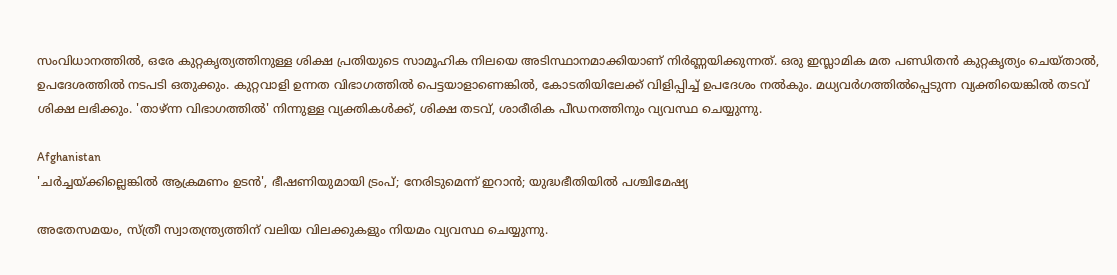സംവിധാനത്തില്‍, ഒരേ കുറ്റകൃത്യത്തിനുള്ള ശിക്ഷ പ്രതിയുടെ സാമൂഹിക നിലയെ അടിസ്ഥാനമാക്കിയാണ് നിര്‍ണ്ണയിക്കുന്നത്. ഒരു ഇസ്ലാമിക മത പണ്ഡിതന്‍ കുറ്റകൃത്യം ചെയ്താല്‍, ഉപദേശത്തില്‍ നടപടി ഒതുക്കും. കുറ്റവാളി ഉന്നത വിഭാഗത്തില്‍ പെട്ടയാളാണെങ്കില്‍, കോടതിയിലേക്ക് വിളിപ്പിച്ച് ഉപദേശം നല്‍കും. മധ്യവര്‍ഗത്തില്‍പ്പെടുന്ന വ്യക്തിയെങ്കില്‍ തടവ് ശിക്ഷ ലഭിക്കും. 'താഴ്ന്ന വിഭാഗത്തില്‍' നിന്നുള്ള വ്യക്തികള്‍ക്ക്, ശിക്ഷ തടവ്, ശാരീരിക പീഡനത്തിനും വ്യവസ്ഥ ചെയ്യുന്നു.

Afghanistan
'ചര്‍ച്ചയ്ക്കില്ലെങ്കില്‍ ആക്രമണം ഉടന്‍', ഭീഷണിയുമായി ട്രംപ്; നേരിടുമെന്ന് ഇറാന്‍; യുദ്ധഭീതിയില്‍ പശ്ചിമേഷ്യ

അതേസമയം, സ്ത്രീ സ്വാതന്ത്ര്യത്തിന് വലിയ വിലക്കുകളും നിയമം വ്യവസ്ഥ ചെയ്യുന്നു.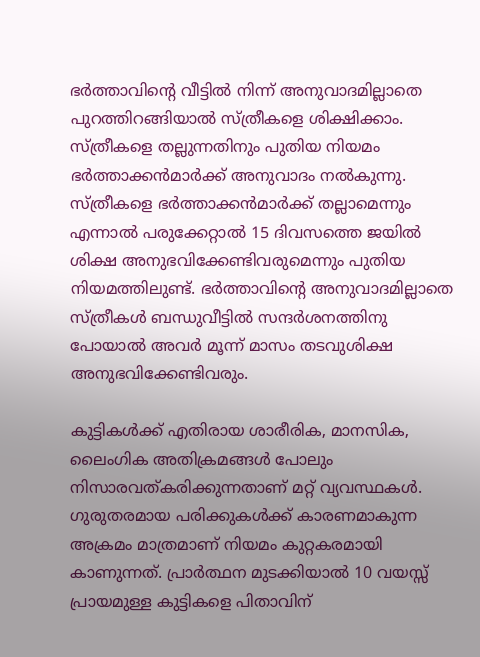ഭര്‍ത്താവിന്റെ വീട്ടില്‍ നിന്ന് അനുവാദമില്ലാതെ പുറത്തിറങ്ങിയാല്‍ സ്ത്രീകളെ ശിക്ഷിക്കാം. സ്ത്രീകളെ തല്ലുന്നതിനും പുതിയ നിയമം ഭര്‍ത്താക്കന്‍മാര്‍ക്ക് അനുവാദം നല്‍കുന്നു. സ്ത്രീകളെ ഭര്‍ത്താക്കന്‍മാര്‍ക്ക് തല്ലാമെന്നും എന്നാല്‍ പരുക്കേറ്റാല്‍ 15 ദിവസത്തെ ജയില്‍ ശിക്ഷ അനുഭവിക്കേണ്ടിവരുമെന്നും പുതിയ നിയമത്തിലുണ്ട്. ഭര്‍ത്താവിന്റെ അനുവാദമില്ലാതെ സ്ത്രീകള്‍ ബന്ധുവീട്ടില്‍ സന്ദര്‍ശനത്തിനു പോയാല്‍ അവര്‍ മൂന്ന് മാസം തടവുശിക്ഷ അനുഭവിക്കേണ്ടിവരും.

കുട്ടികള്‍ക്ക് എതിരായ ശാരീരിക, മാനസിക, ലൈംഗിക അതിക്രമങ്ങള്‍ പോലും നിസാരവത്കരിക്കുന്നതാണ് മറ്റ് വ്യവസ്ഥകള്‍. ഗുരുതരമായ പരിക്കുകള്‍ക്ക് കാരണമാകുന്ന അക്രമം മാത്രമാണ് നിയമം കുറ്റകരമായി കാണുന്നത്. പ്രാര്‍ത്ഥന മുടക്കിയാല്‍ 10 വയസ്സ് പ്രായമുള്ള കുട്ടികളെ പിതാവിന്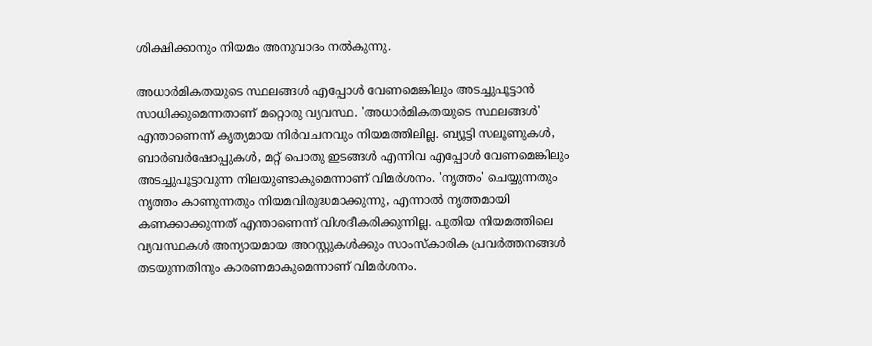ശിക്ഷിക്കാനും നിയമം അനുവാദം നല്‍കുന്നു.

അധാര്‍മികതയുടെ സ്ഥലങ്ങള്‍ എപ്പോള്‍ വേണമെങ്കിലും അടച്ചുപൂട്ടാന്‍ സാധിക്കുമെന്നതാണ് മറ്റൊരു വ്യവസ്ഥ. 'അധാര്‍മികതയുടെ സ്ഥലങ്ങള്‍' എന്താണെന്ന് കൃത്യമായ നിര്‍വചനവും നിയമത്തിലില്ല. ബ്യൂട്ടി സലൂണുകള്‍, ബാര്‍ബര്‍ഷോപ്പുകള്‍, മറ്റ് പൊതു ഇടങ്ങള്‍ എന്നിവ എപ്പോള്‍ വേണമെങ്കിലും അടച്ചുപൂട്ടാവുന്ന നിലയുണ്ടാകുമെന്നാണ് വിമര്‍ശനം. 'നൃത്തം' ചെയ്യുന്നതും നൃത്തം കാണുന്നതും നിയമവിരുദ്ധമാക്കുന്നു, എന്നാല്‍ നൃത്തമായി കണക്കാക്കുന്നത് എന്താണെന്ന് വിശദീകരിക്കുന്നില്ല. പുതിയ നിയമത്തിലെ വ്യവസ്ഥകള്‍ അന്യായമായ അറസ്റ്റുകള്‍ക്കും സാംസ്‌കാരിക പ്രവര്‍ത്തനങ്ങള്‍ തടയുന്നതിനും കാരണമാകുമെന്നാണ് വിമര്‍ശനം.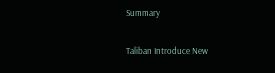Summary

Taliban Introduce New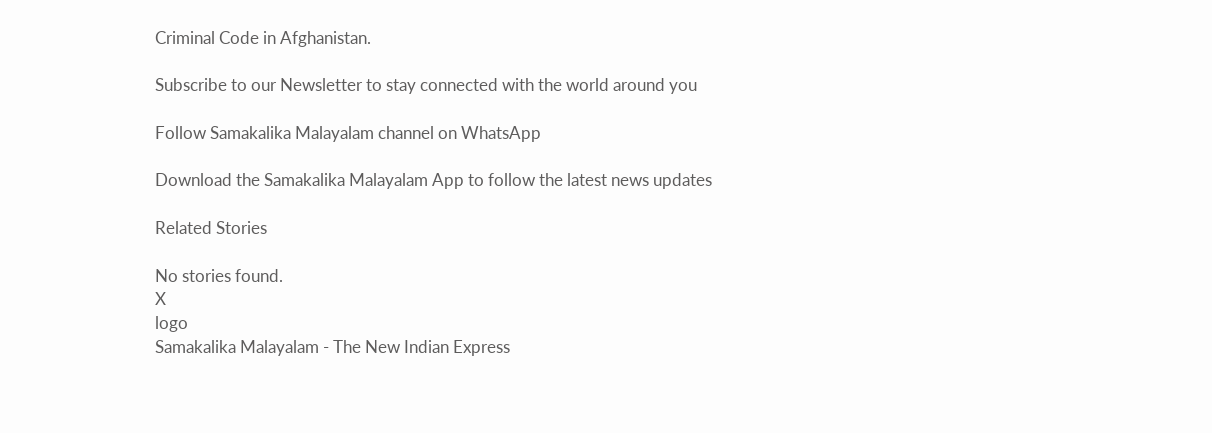Criminal Code in Afghanistan.

Subscribe to our Newsletter to stay connected with the world around you

Follow Samakalika Malayalam channel on WhatsApp

Download the Samakalika Malayalam App to follow the latest news updates

Related Stories

No stories found.
X
logo
Samakalika Malayalam - The New Indian Express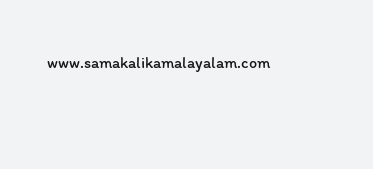www.samakalikamalayalam.com